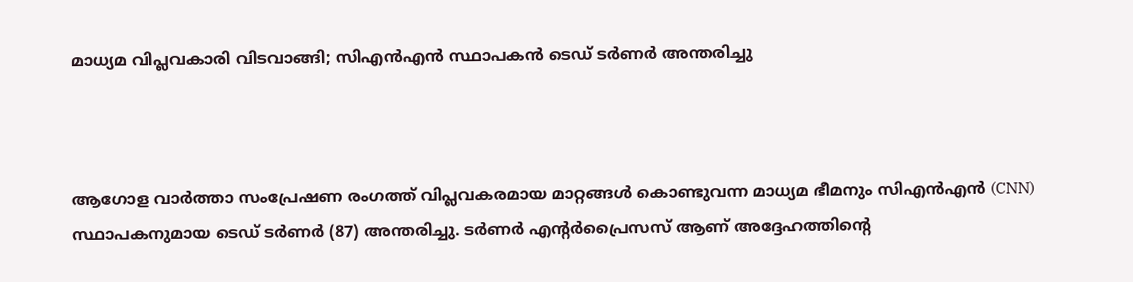മാധ്യമ വിപ്ലവകാരി വിടവാങ്ങി; സിഎൻഎൻ സ്ഥാപകൻ ടെഡ് ടർണർ അന്തരിച്ചു



ആഗോള വാർത്താ സംപ്രേഷണ രംഗത്ത് വിപ്ലവകരമായ മാറ്റങ്ങൾ കൊണ്ടുവന്ന മാധ്യമ ഭീമനും സിഎൻഎൻ (CNN) സ്ഥാപകനുമായ ടെഡ് ടർണർ (87) അന്തരിച്ചു. ടർണർ എന്റർപ്രൈസസ് ആണ് അദ്ദേഹത്തിന്റെ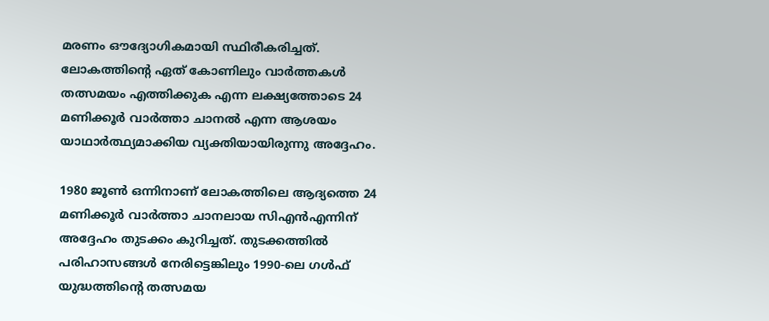മരണം ഔദ്യോഗികമായി സ്ഥിരീകരിച്ചത്. ലോകത്തിന്റെ ഏത് കോണിലും വാർത്തകൾ തത്സമയം എത്തിക്കുക എന്ന ലക്ഷ്യത്തോടെ 24 മണിക്കൂർ വാർത്താ ചാനൽ എന്ന ആശയം യാഥാർത്ഥ്യമാക്കിയ വ്യക്തിയായിരുന്നു അദ്ദേഹം.

1980 ജൂൺ ഒന്നിനാണ് ലോകത്തിലെ ആദ്യത്തെ 24 മണിക്കൂർ വാർത്താ ചാനലായ സിഎൻഎന്നിന് അദ്ദേഹം തുടക്കം കുറിച്ചത്. തുടക്കത്തിൽ പരിഹാസങ്ങൾ നേരിട്ടെങ്കിലും 1990-ലെ ഗൾഫ് യുദ്ധത്തിന്റെ തത്സമയ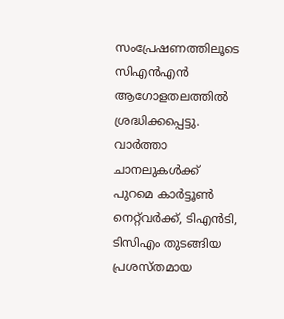സംപ്രേഷണത്തിലൂടെ സിഎൻഎൻ ആഗോളതലത്തിൽ ശ്രദ്ധിക്കപ്പെട്ടു. വാർത്താ ചാനലുകൾക്ക് പുറമെ കാർട്ടൂൺ നെറ്റ്‌വർക്ക്, ടിഎൻടി, ടിസിഎം തുടങ്ങിയ പ്രശസ്തമായ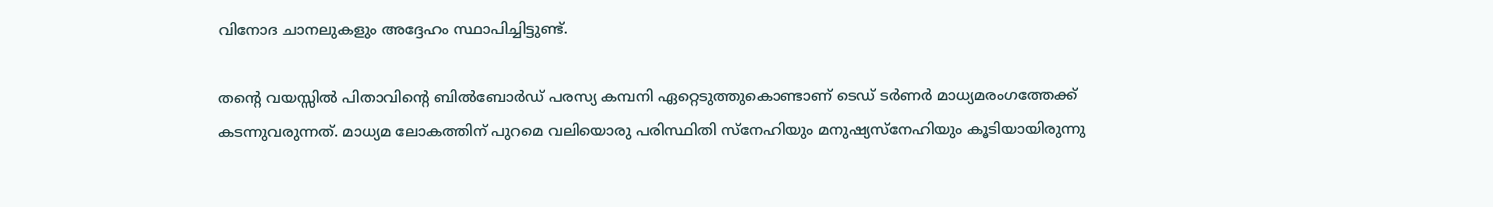വിനോദ ചാനലുകളും അദ്ദേഹം സ്ഥാപിച്ചിട്ടുണ്ട്.

തന്റെ വയസ്സിൽ പിതാവിന്റെ ബിൽബോർഡ് പരസ്യ കമ്പനി ഏറ്റെടുത്തുകൊണ്ടാണ് ടെഡ് ടർണർ മാധ്യമരംഗത്തേക്ക് കടന്നുവരുന്നത്. മാധ്യമ ലോകത്തിന് പുറമെ വലിയൊരു പരിസ്ഥിതി സ്നേഹിയും മനുഷ്യസ്‌നേഹിയും കൂടിയായിരുന്നു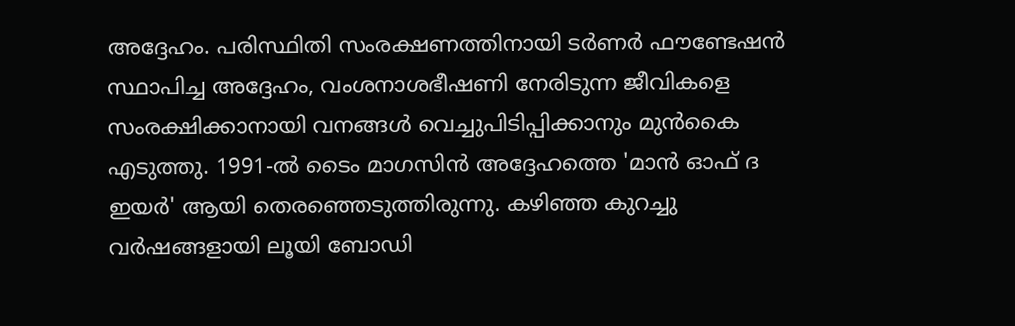അദ്ദേഹം. പരിസ്ഥിതി സംരക്ഷണത്തിനായി ടർണർ ഫൗണ്ടേഷൻ സ്ഥാപിച്ച അദ്ദേഹം, വംശനാശഭീഷണി നേരിടുന്ന ജീവികളെ സംരക്ഷിക്കാനായി വനങ്ങൾ വെച്ചുപിടിപ്പിക്കാനും മുൻകൈ എടുത്തു. 1991-ൽ ടൈം മാഗസിൻ അദ്ദേഹത്തെ 'മാൻ ഓഫ് ദ ഇയർ' ആയി തെരഞ്ഞെടുത്തിരുന്നു. കഴിഞ്ഞ കുറച്ചു വർഷങ്ങളായി ലൂയി ബോഡി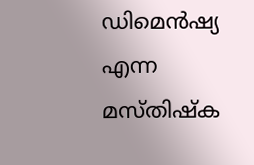ഡിമെൻഷ്യ എന്ന മസ്തിഷ്ക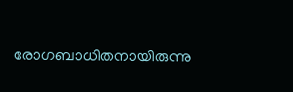രോഗബാധിതനായിരുന്നു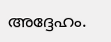അദ്ദേഹം.